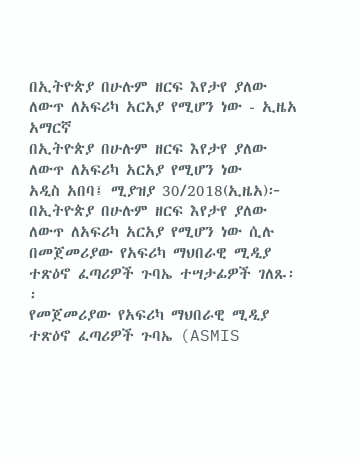በኢትዮጵያ በሁሉም ዘርፍ እየታየ ያለው ለውጥ ለአፍሪካ አርአያ የሚሆን ነው - ኢዜአ አማርኛ
በኢትዮጵያ በሁሉም ዘርፍ እየታየ ያለው ለውጥ ለአፍሪካ አርአያ የሚሆን ነው
አዲስ አበባ፤ ሚያዝያ 30/2018(ኢዜአ)፦ በኢትዮጵያ በሁሉም ዘርፍ እየታየ ያለው ለውጥ ለአፍሪካ አርአያ የሚሆን ነው ሲሉ በመጀመሪያው የአፍሪካ ማህበራዊ ሚዲያ ተጽዕኖ ፈጣሪዎች ጉባኤ ተሣታፊዎች ገለጹ፡፡
የመጀመሪያው የአፍሪካ ማህበራዊ ሚዲያ ተጽዕኖ ፈጣሪዎች ጉባኤ (ASMIS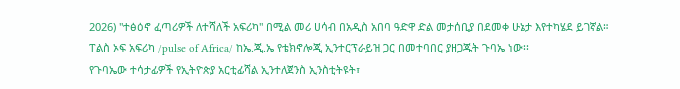2026) "ተፅዕኖ ፈጣሪዎች ለተሻለች አፍሪካ" በሚል መሪ ሀሳብ በአዲስ አበባ ዓድዋ ድል መታሰቢያ በደመቀ ሁኔታ እየተካሄደ ይገኛል።
ፐልስ ኦፍ አፍሪካ /pulse of Africa/ ከኤ.ጂ.ኤ የቴክኖሎጂ ኢንተርፕራይዝ ጋር በመተባበር ያዘጋጁት ጉባኤ ነው፡፡
የጉባኤው ተሳታፊዎች የኢትዮጵያ አርቲፊሻል ኢንተለጀንስ ኢንስቲትዩት፣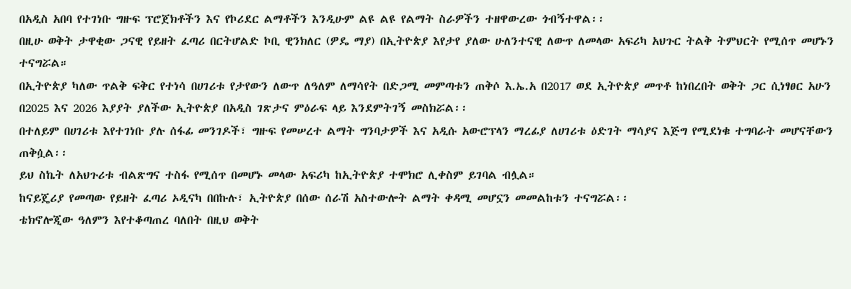በአዲስ አበባ የተገነቡ ግዙፍ ፕሮጀክቶችን እና የኮሪደር ልማቶችን እንዲሁም ልዩ ልዩ የልማት ስራዎችን ተዘዋውረው ጎብኝተዋል፡፡
በዚሁ ወቅት ታዋቂው ጋናዊ የይዘት ፈጣሪ በርትሆልድ ኮቢ ዊንክለር (ዎዴ ማያ) በኢትዮጵያ እየታየ ያለው ሁለንተናዊ ለውጥ ለመላው አፍሪካ አህጉር ትልቅ ትምህርት የሚሰጥ መሆኑን ተናግሯል።
በኢትዮጵያ ካለው ጥልቅ ፍቅር የተነሳ በሀገሪቱ የታየውን ለውጥ ለዓለም ለማሳየት በድጋሚ መምጣቱን ጠቅሶ እ.ኤ.አ በ2017 ወደ ኢትዮጵያ መጥቶ ከነበረበት ወቅት ጋር ሲነፃፀር አሁን በ2025 እና 2026 እያያት ያለችው ኢትዮጵያ በአዲስ ገጽታና ምዕራፍ ላይ እንደምትገኝ መስክሯል፡፡
በተለይም በሀገሪቱ እየተገነቡ ያሉ ሰፋፊ መንገዶች፣ ግዙፍ የመሠረተ ልማት ግንባታዎች እና አዲሱ አውሮፕላን ማረፊያ ለሀገሪቱ ዕድገት ማሳያና እጅግ የሚደነቁ ተግባራት መሆናቸውን ጠቅሷል፡፡
ይህ ስኬት ለአህጉሪቱ ብልጽግና ተስፋ የሚሰጥ በመሆኑ መላው አፍሪካ ከኢትዮጵያ ተሞክሮ ሊቀስም ይገባል ብሏል።
ከናይጄሪያ የመጣው የይዘት ፈጣሪ ኦዲናካ በበኩሉ፣ ኢትዮጵያ በሰው ሰራሽ አስተውሎት ልማት ቀዳሚ መሆኗን መመልከቱን ተናግሯል፡፡
ቴክኖሎጂው ዓለምን እየተቆጣጠረ ባለበት በዚህ ወቅት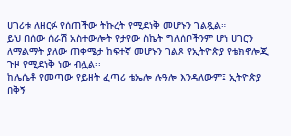ሀገሪቱ ለዘርፉ የሰጠችው ትኩረት የሚደነቅ መሆኑን ገልጿል።
ይህ በሰው ሰራሽ አስተውሎት የታየው ስኬት ግለሰቦችንም ሆነ ሀገርን ለማልማት ያለው ጠቀሜታ ከፍተኛ መሆኑን ገልጾ የኢትዮጵያ የቴክኖሎጂ ጉዞ የሚደነቅ ነው ብሏል፡፡
ከሌሴቶ የመጣው የይዘት ፈጣሪ ቴኤሎ ሉዓሎ እንዳለውም፤ ኢትዮጵያ በቅኝ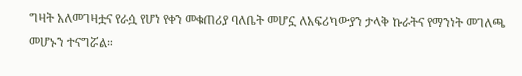ግዛት አለመገዛቷና የራሷ የሆነ የቀን መቁጠሪያ ባለቤት መሆኗ ለአፍሪካውያን ታላቅ ኩራትና የማንነት መገለጫ መሆኑን ተናግሯል።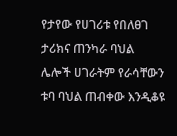የታየው የሀገሪቱ የበለፀገ ታሪክና ጠንካራ ባህል ሌሎች ሀገራትም የራሳቸውን ቱባ ባህል ጠብቀው እንዲቆዩ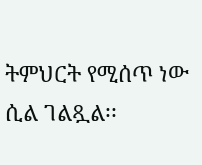ትምህርት የሚሰጥ ነው ሲል ገልጿል፡፡